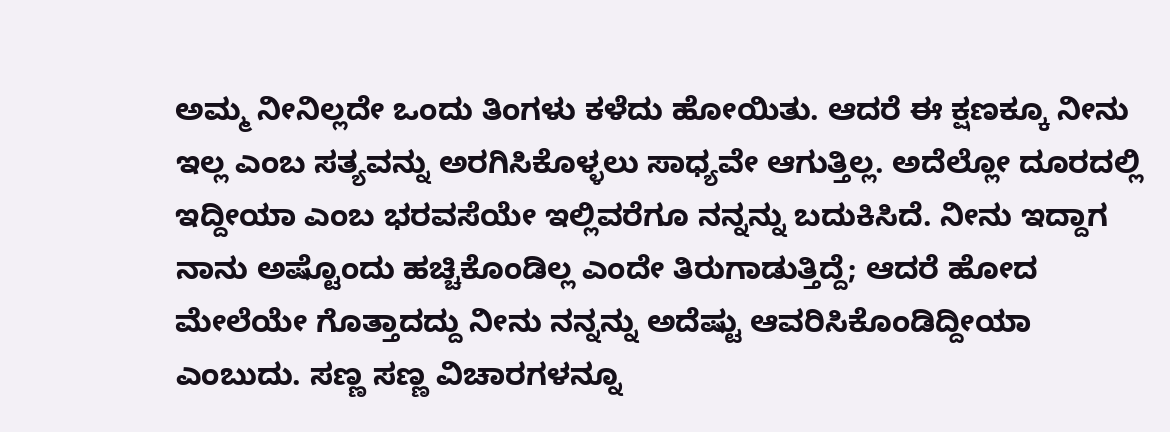ಅಮ್ಮ ನೀನಿಲ್ಲದೇ ಒಂದು ತಿಂಗಳು ಕಳೆದು ಹೋಯಿತು. ಆದರೆ ಈ ಕ್ಷಣಕ್ಕೂ ನೀನು ಇಲ್ಲ ಎಂಬ ಸತ್ಯವನ್ನು ಅರಗಿಸಿಕೊಳ್ಳಲು ಸಾಧ್ಯವೇ ಆಗುತ್ತಿಲ್ಲ. ಅದೆಲ್ಲೋ ದೂರದಲ್ಲಿ ಇದ್ದೀಯಾ ಎಂಬ ಭರವಸೆಯೇ ಇಲ್ಲಿವರೆಗೂ ನನ್ನನ್ನು ಬದುಕಿಸಿದೆ. ನೀನು ಇದ್ದಾಗ ನಾನು ಅಷ್ಟೊಂದು ಹಚ್ಚಿಕೊಂಡಿಲ್ಲ ಎಂದೇ ತಿರುಗಾಡುತ್ತಿದ್ದೆ; ಆದರೆ ಹೋದ ಮೇಲೆಯೇ ಗೊತ್ತಾದದ್ದು ನೀನು ನನ್ನನ್ನು ಅದೆಷ್ಟು ಆವರಿಸಿಕೊಂಡಿದ್ದೀಯಾ ಎಂಬುದು. ಸಣ್ಣ ಸಣ್ಣ ವಿಚಾರಗಳನ್ನೂ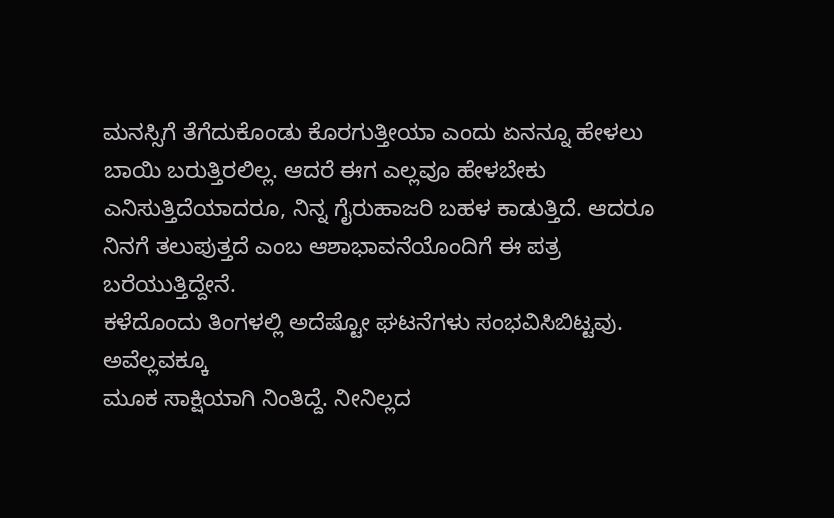ಮನಸ್ಸಿಗೆ ತೆಗೆದುಕೊಂಡು ಕೊರಗುತ್ತೀಯಾ ಎಂದು ಏನನ್ನೂ ಹೇಳಲು ಬಾಯಿ ಬರುತ್ತಿರಲಿಲ್ಲ. ಆದರೆ ಈಗ ಎಲ್ಲವೂ ಹೇಳಬೇಕು ಎನಿಸುತ್ತಿದೆಯಾದರೂ, ನಿನ್ನ ಗೈರುಹಾಜರಿ ಬಹಳ ಕಾಡುತ್ತಿದೆ. ಆದರೂ ನಿನಗೆ ತಲುಪುತ್ತದೆ ಎಂಬ ಆಶಾಭಾವನೆಯೊಂದಿಗೆ ಈ ಪತ್ರ ಬರೆಯುತ್ತಿದ್ದೇನೆ.
ಕಳೆದೊಂದು ತಿಂಗಳಲ್ಲಿ ಅದೆಷ್ಟೋ ಘಟನೆಗಳು ಸಂಭವಿಸಿಬಿಟ್ಟವು. ಅವೆಲ್ಲವಕ್ಕೂ
ಮೂಕ ಸಾಕ್ಷಿಯಾಗಿ ನಿಂತಿದ್ದೆ. ನೀನಿಲ್ಲದ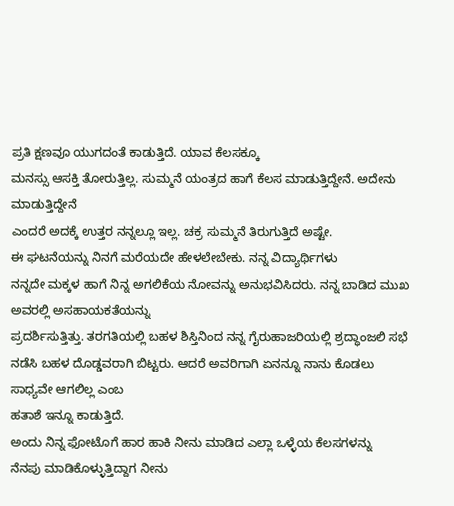ಪ್ರತಿ ಕ್ಷಣವೂ ಯುಗದಂತೆ ಕಾಡುತ್ತಿದೆ. ಯಾವ ಕೆಲಸಕ್ಕೂ
ಮನಸ್ಸು ಆಸಕ್ತಿ ತೋರುತ್ತಿಲ್ಲ. ಸುಮ್ಮನೆ ಯಂತ್ರದ ಹಾಗೆ ಕೆಲಸ ಮಾಡುತ್ತಿದ್ದೇನೆ. ಅದೇನು ಮಾಡುತ್ತಿದ್ದೇನೆ
ಎಂದರೆ ಅದಕ್ಕೆ ಉತ್ತರ ನನ್ನಲ್ಲೂ ಇಲ್ಲ. ಚಕ್ರ ಸುಮ್ಮನೆ ತಿರುಗುತ್ತಿದೆ ಅಷ್ಟೇ.
ಈ ಘಟನೆಯನ್ನು ನಿನಗೆ ಮರೆಯದೇ ಹೇಳಲೇಬೇಕು. ನನ್ನ ವಿದ್ಯಾರ್ಥಿಗಳು
ನನ್ನದೇ ಮಕ್ಕಳ ಹಾಗೆ ನಿನ್ನ ಅಗಲಿಕೆಯ ನೋವನ್ನು ಅನುಭವಿಸಿದರು. ನನ್ನ ಬಾಡಿದ ಮುಖ ಅವರಲ್ಲಿ ಅಸಹಾಯಕತೆಯನ್ನು
ಪ್ರದರ್ಶಿಸುತ್ತಿತ್ತು. ತರಗತಿಯಲ್ಲಿ ಬಹಳ ಶಿಸ್ತಿನಿಂದ ನನ್ನ ಗೈರುಹಾಜರಿಯಲ್ಲಿ ಶ್ರದ್ಧಾಂಜಲಿ ಸಭೆ
ನಡೆಸಿ ಬಹಳ ದೊಡ್ಡವರಾಗಿ ಬಿಟ್ಟರು. ಆದರೆ ಅವರಿಗಾಗಿ ಏನನ್ನೂ ನಾನು ಕೊಡಲು ಸಾಧ್ಯವೇ ಆಗಲಿಲ್ಲ ಎಂಬ
ಹತಾಶೆ ಇನ್ನೂ ಕಾಡುತ್ತಿದೆ.
ಅಂದು ನಿನ್ನ ಫೋಟೊಗೆ ಹಾರ ಹಾಕಿ ನೀನು ಮಾಡಿದ ಎಲ್ಲಾ ಒಳ್ಳೆಯ ಕೆಲಸಗಳನ್ನು
ನೆನಪು ಮಾಡಿಕೊಳ್ಳುತ್ತಿದ್ದಾಗ ನೀನು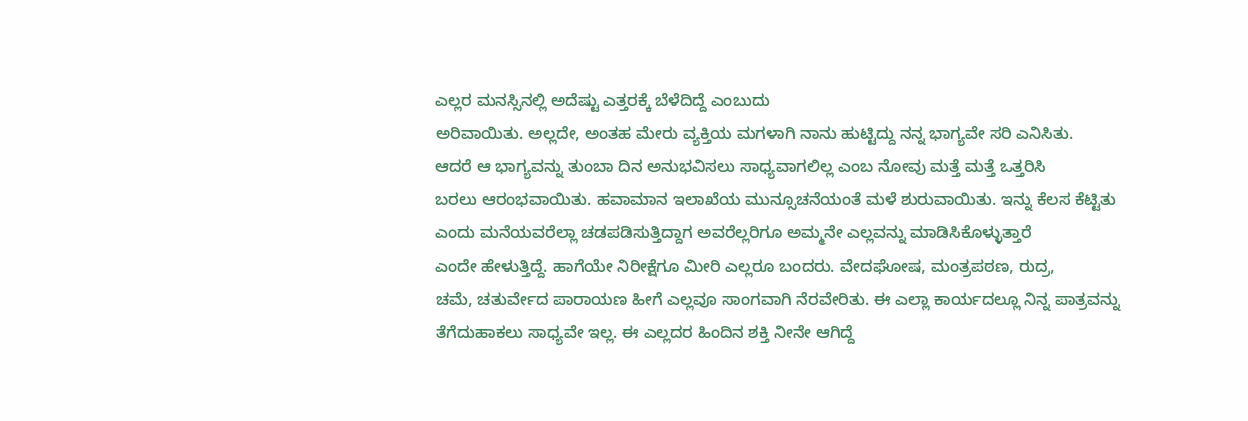ಎಲ್ಲರ ಮನಸ್ಸಿನಲ್ಲಿ ಅದೆಷ್ಟು ಎತ್ತರಕ್ಕೆ ಬೆಳೆದಿದ್ದೆ ಎಂಬುದು
ಅರಿವಾಯಿತು. ಅಲ್ಲದೇ, ಅಂತಹ ಮೇರು ವ್ಯಕ್ತಿಯ ಮಗಳಾಗಿ ನಾನು ಹುಟ್ಟಿದ್ದು ನನ್ನ ಭಾಗ್ಯವೇ ಸರಿ ಎನಿಸಿತು.
ಆದರೆ ಆ ಭಾಗ್ಯವನ್ನು ತುಂಬಾ ದಿನ ಅನುಭವಿಸಲು ಸಾಧ್ಯವಾಗಲಿಲ್ಲ ಎಂಬ ನೋವು ಮತ್ತೆ ಮತ್ತೆ ಒತ್ತರಿಸಿ
ಬರಲು ಆರಂಭವಾಯಿತು. ಹವಾಮಾನ ಇಲಾಖೆಯ ಮುನ್ಸೂಚನೆಯಂತೆ ಮಳೆ ಶುರುವಾಯಿತು. ಇನ್ನು ಕೆಲಸ ಕೆಟ್ಟಿತು
ಎಂದು ಮನೆಯವರೆಲ್ಲಾ ಚಡಪಡಿಸುತ್ತಿದ್ದಾಗ ಅವರೆಲ್ಲರಿಗೂ ಅಮ್ಮನೇ ಎಲ್ಲವನ್ನು ಮಾಡಿಸಿಕೊಳ್ಳುತ್ತಾರೆ
ಎಂದೇ ಹೇಳುತ್ತಿದ್ದೆ. ಹಾಗೆಯೇ ನಿರೀಕ್ಷೆಗೂ ಮೀರಿ ಎಲ್ಲರೂ ಬಂದರು. ವೇದಘೋಷ, ಮಂತ್ರಪಠಣ, ರುದ್ರ,
ಚಮೆ, ಚತುರ್ವೇದ ಪಾರಾಯಣ ಹೀಗೆ ಎಲ್ಲವೂ ಸಾಂಗವಾಗಿ ನೆರವೇರಿತು. ಈ ಎಲ್ಲಾ ಕಾರ್ಯದಲ್ಲೂ ನಿನ್ನ ಪಾತ್ರವನ್ನು
ತೆಗೆದುಹಾಕಲು ಸಾಧ್ಯವೇ ಇಲ್ಲ. ಈ ಎಲ್ಲದರ ಹಿಂದಿನ ಶಕ್ತಿ ನೀನೇ ಆಗಿದ್ದೆ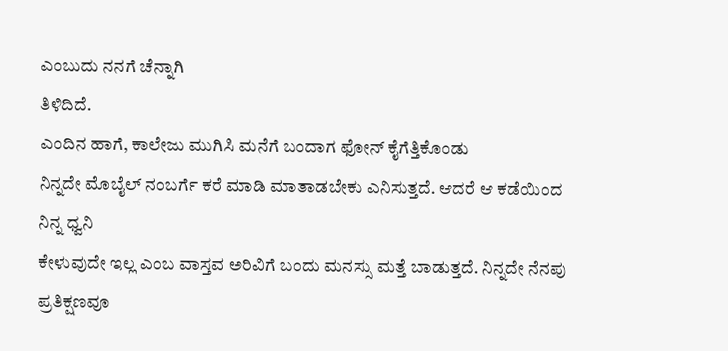ಎಂಬುದು ನನಗೆ ಚೆನ್ನಾಗಿ
ತಿಳಿದಿದೆ.
ಎಂದಿನ ಹಾಗೆ, ಕಾಲೇಜು ಮುಗಿಸಿ ಮನೆಗೆ ಬಂದಾಗ ಫೋನ್ ಕೈಗೆತ್ತಿಕೊಂಡು
ನಿನ್ನದೇ ಮೊಬೈಲ್ ನಂಬರ್ಗೆ ಕರೆ ಮಾಡಿ ಮಾತಾಡಬೇಕು ಎನಿಸುತ್ತದೆ. ಆದರೆ ಆ ಕಡೆಯಿಂದ ನಿನ್ನ ಧ್ವನಿ
ಕೇಳುವುದೇ ಇಲ್ಲ ಎಂಬ ವಾಸ್ತವ ಅರಿವಿಗೆ ಬಂದು ಮನಸ್ಸು ಮತ್ತೆ ಬಾಡುತ್ತದೆ. ನಿನ್ನದೇ ನೆನಪು ಪ್ರತಿಕ್ಷಣವೂ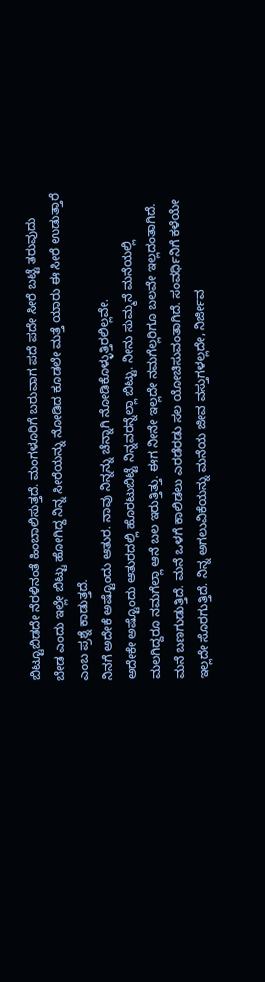ಬಿಟ್ಟೂಬಿಡದೇ ನೆರಳಿನಂತೆ ಹಿಂಬಾಲಿಸುತ್ತದೆ. ಮಂಗಳೂರಿಗೆ ಬರುವಾಗ ಪದೆ ಪದೇ ಸೀರೆ ಬಟ್ಟೆ ತರುವುದು
ಬೇಡ ಎಂದು ಇಲ್ಲೇ ಬಿಟ್ಟು ಹೋಗಿದ್ದ ನಿನ್ನ ಸೀರೆಯನ್ನು ನೋಡಿದ ಕೂಡಲೇ ಮತ್ತೆ ಯಾರು ಈ ಸೀರೆ ಉಡುತ್ತಾರೆ
ಎಂಬ ಪ್ರಶ್ನೆ ಕಾಡುತ್ತದೆ.
ನಿನಗೆ ಅದೇಕೆ ಅಷ್ಟೊಂದು ಆತುರ. ನಾವು ನಿನ್ನನ್ನು ಚೆನ್ನಾಗಿ ನೋಡಿಕೊಳ್ಳುತ್ತಿರಲಿಲ್ಲವೇ.
ಅದೇಕೇ ಅಷ್ಟೊಂದು ಆತುರದಲ್ಲಿ ಹೊರಟುಬಿಟ್ಟೆ ನಿನ್ನವರನ್ನೆಲ್ಲಾ ಬಿಟ್ಟು. ನೀನು ಸುಮ್ಮನೆ ಮನೆಯಲ್ಲಿ
ಮಲಗಿದ್ದರೂ ನಮಗೆಲ್ಲಾ ಆನೆ ಬಲ ಇರುತ್ತಿತ್ತು. ಈಗ ನೀನೇ ಇಲ್ಲದೇ ನಮಗೆಲ್ಲರಿಗೂ ಬಲವೇ ಇಲ್ಲದಂತಾಗಿದೆ.
ಮನೆ ಬಣಗುಡುತ್ತಿದೆ. ಮನೆ ಒಳಗೆ ಕಾಲಿಡಲು ಎರಡೆರಡು ಸಲ ಯೋಚಿಸುವಂತಾಗಿದೆ. ಸಂವರ್ಧಿನಿಗೆ ಕಳೆಯೇ
ಇಲ್ಲದೇ ಸೊರಗುತ್ತಿದೆ. ನಿನ್ನ ಅಗಲುವಿಕೆಯನ್ನು ಮನೆಯ ಜೀವ ವಸ್ತುಗಳಲ್ಲದೇ, ನಿರ್ಜೀವ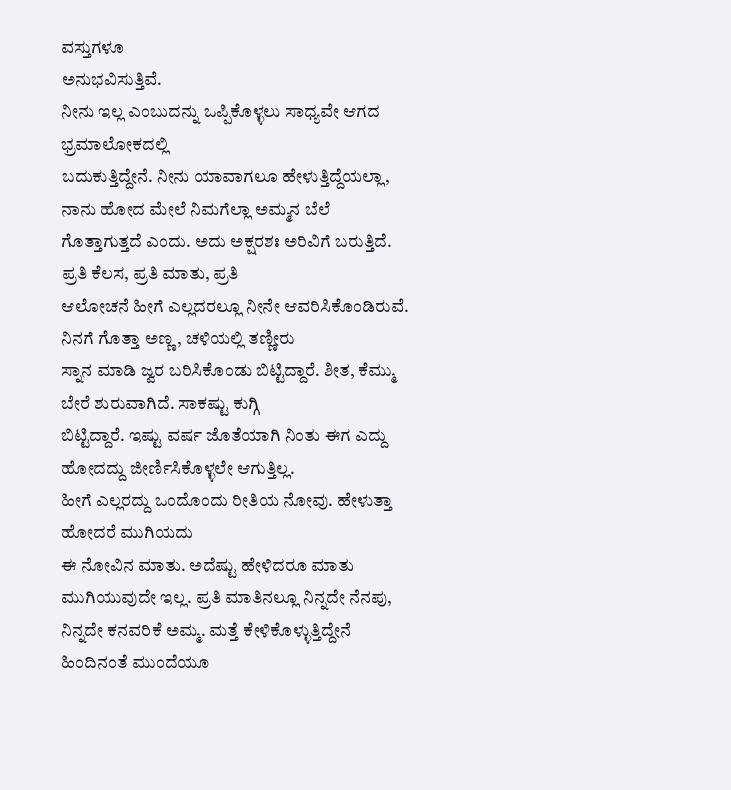ವಸ್ತುಗಳೂ
ಅನುಭವಿಸುತ್ತಿವೆ.
ನೀನು ಇಲ್ಲ ಎಂಬುದನ್ನು ಒಪ್ಪಿಕೊಳ್ಳಲು ಸಾಧ್ಯವೇ ಆಗದ ಭ್ರಮಾಲೋಕದಲ್ಲಿ
ಬದುಕುತ್ತಿದ್ದೇನೆ. ನೀನು ಯಾವಾಗಲೂ ಹೇಳುತ್ತಿದ್ದೆಯಲ್ಲಾ, ನಾನು ಹೋದ ಮೇಲೆ ನಿಮಗೆಲ್ಲಾ ಅಮ್ಮನ ಬೆಲೆ
ಗೊತ್ತಾಗುತ್ತದೆ ಎಂದು. ಅದು ಅಕ್ಷರಶಃ ಅರಿವಿಗೆ ಬರುತ್ತಿದೆ. ಪ್ರತಿ ಕೆಲಸ, ಪ್ರತಿ ಮಾತು, ಪ್ರತಿ
ಆಲೋಚನೆ ಹೀಗೆ ಎಲ್ಲದರಲ್ಲೂ ನೀನೇ ಆವರಿಸಿಕೊಂಡಿರುವೆ. ನಿನಗೆ ಗೊತ್ತಾ ಅಣ್ಣ, ಚಳಿಯಲ್ಲಿ ತಣ್ಣೀರು
ಸ್ನಾನ ಮಾಡಿ ಜ್ವರ ಬರಿಸಿಕೊಂಡು ಬಿಟ್ಟಿದ್ದಾರೆ. ಶೀತ, ಕೆಮ್ಮು ಬೇರೆ ಶುರುವಾಗಿದೆ. ಸಾಕಷ್ಟು ಕುಗ್ಗಿ
ಬಿಟ್ಟಿದ್ದಾರೆ. ಇಷ್ಟು ವರ್ಷ ಜೊತೆಯಾಗಿ ನಿಂತು ಈಗ ಎದ್ದು ಹೋದದ್ದು ಜೀರ್ಣಿಸಿಕೊಳ್ಳಲೇ ಆಗುತ್ತಿಲ್ಲ.
ಹೀಗೆ ಎಲ್ಲರದ್ದು ಒಂದೊಂದು ರೀತಿಯ ನೋವು. ಹೇಳುತ್ತಾ ಹೋದರೆ ಮುಗಿಯದು
ಈ ನೋವಿನ ಮಾತು. ಅದೆಷ್ಟು ಹೇಳಿದರೂ ಮಾತು ಮುಗಿಯುವುದೇ ಇಲ್ಲ. ಪ್ರತಿ ಮಾತಿನಲ್ಲೂ ನಿನ್ನದೇ ನೆನಪು,
ನಿನ್ನದೇ ಕನವರಿಕೆ ಅಮ್ಮ. ಮತ್ತೆ ಕೇಳಿಕೊಳ್ಳುತ್ತಿದ್ದೇನೆ ಹಿಂದಿನಂತೆ ಮುಂದೆಯೂ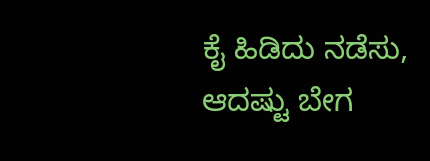ಕೈ ಹಿಡಿದು ನಡೆಸು,
ಆದಷ್ಟು ಬೇಗ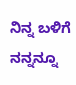ನಿನ್ನ ಬಳಿಗೆ ನನ್ನನ್ನೂ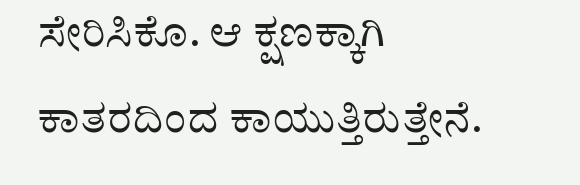ಸೇರಿಸಿಕೊ. ಆ ಕ್ಷಣಕ್ಕಾಗಿ ಕಾತರದಿಂದ ಕಾಯುತ್ತಿರುತ್ತೇನೆ.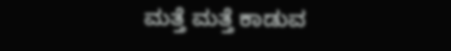ಮತ್ತೆ ಮತ್ತೆ ಕಾಡುವ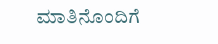ಮಾತಿನೊಂದಿಗೆ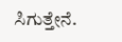ಸಿಗುತ್ತೇನೆ.